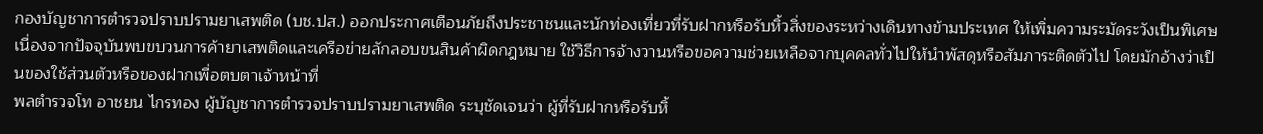กองบัญชาการตำรวจปราบปรามยาเสพติด (บช.ปส.) ออกประกาศเตือนภัยถึงประชาชนและนักท่องเที่ยวที่รับฝากหรือรับหิ้วสิ่งของระหว่างเดินทางข้ามประเทศ ให้เพิ่มความระมัดระวังเป็นพิเศษ เนื่องจากปัจจุบันพบขบวนการค้ายาเสพติดและเครือข่ายลักลอบขนสินค้าผิดกฎหมาย ใช้วิธีการจ้างวานหรือขอความช่วยเหลือจากบุคคลทั่วไปให้นำพัสดุหรือสัมภาระติดตัวไป โดยมักอ้างว่าเป็นของใช้ส่วนตัวหรือของฝากเพื่อตบตาเจ้าหน้าที่
พลตำรวจโท อาชยน ไกรทอง ผู้บัญชาการตำรวจปราบปรามยาเสพติด ระบุชัดเจนว่า ผู้ที่รับฝากหรือรับหิ้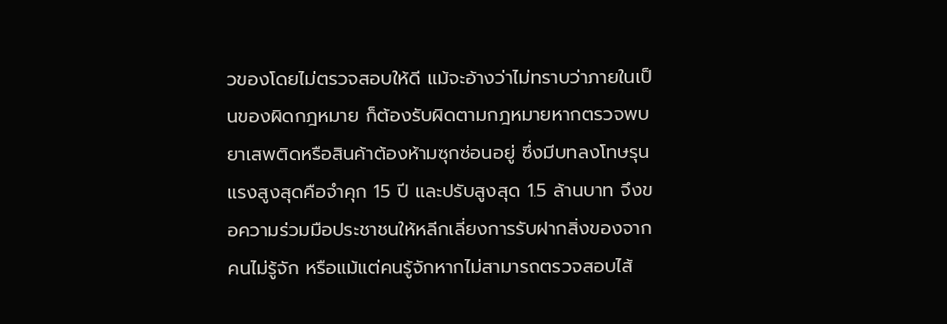วของโดยไม่ตรวจสอบให้ดี แม้จะอ้างว่าไม่ทราบว่าภายในเป็นของผิดกฎหมาย ก็ต้องรับผิดตามกฎหมายหากตรวจพบยาเสพติดหรือสินค้าต้องห้ามซุกซ่อนอยู่ ซึ่งมีบทลงโทษรุนแรงสูงสุดคือจำคุก 15 ปี และปรับสูงสุด 1.5 ล้านบาท จึงขอความร่วมมือประชาชนให้หลีกเลี่ยงการรับฝากสิ่งของจากคนไม่รู้จัก หรือแม้แต่คนรู้จักหากไม่สามารถตรวจสอบไส้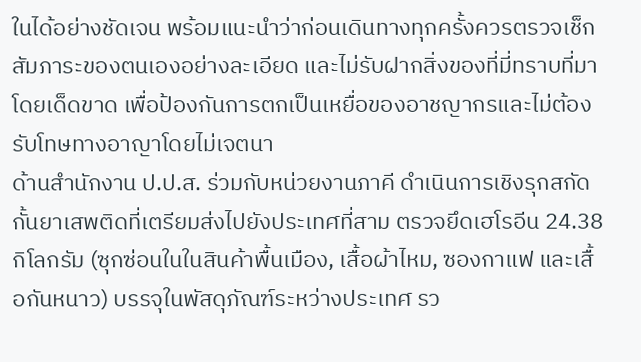ในได้อย่างชัดเจน พร้อมแนะนำว่าก่อนเดินทางทุกครั้งควรตรวจเช็กสัมภาระของตนเองอย่างละเอียด และไม่รับฝากสิ่งของที่มี่ทราบที่มาโดยเด็ดขาด เพื่อป้องกันการตกเป็นเหยื่อของอาชญากรและไม่ต้องรับโทษทางอาญาโดยไม่เจตนา
ด้านสำนักงาน ป.ป.ส. ร่วมกับหน่วยงานภาคี ดำเนินการเชิงรุกสกัดกั้นยาเสพติดที่เตรียมส่งไปยังประเทศที่สาม ตรวจยึดเฮโรอีน 24.38 กิโลกรัม (ซุกซ่อนในในสินค้าพื้นเมือง, เสื้อผ้าไหม, ซองกาแฟ และเสื้อกันหนาว) บรรจุในพัสดุภัณฑ์ระหว่างประเทศ รว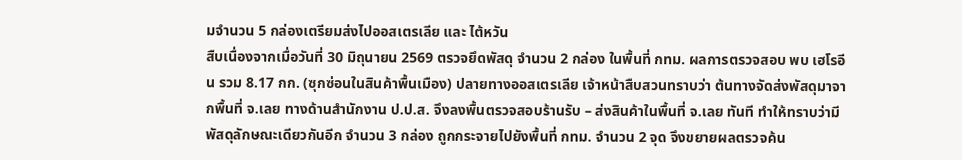มจำนวน 5 กล่องเตรียมส่งไปออสเตรเลีย และ ไต้หวัน
สืบเนื่องจากเมื่อวันที่ 30 มิถุนายน 2569 ตรวจยึดพัสดุ จำนวน 2 กล่อง ในพื้นที่ กทม. ผลการตรวจสอบ พบ เฮโรอีน รวม 8.17 กก. (ซุกซ่อนในสินค้าพื้นเมือง) ปลายทางออสเตรเลีย เจ้าหน้าสืบสวนทราบว่า ต้นทางจัดส่งพัสดุมาจากพื้นที่ จ.เลย ทางด้านสำนักงาน ป.ป.ส. จึงลงพื้นตรวจสอบร้านรับ – ส่งสินค้าในพื้นที่ จ.เลย ทันที ทำให้ทราบว่ามีพัสดุลักษณะเดียวกันอีก จำนวน 3 กล่อง ถูกกระจายไปยังพื้นที่ กทม. จำนวน 2 จุด จึงขยายผลตรวจค้น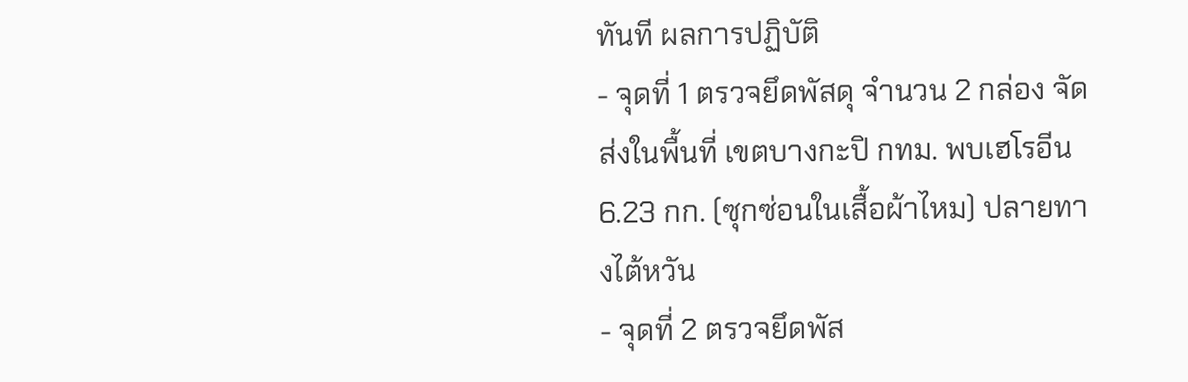ทันที ผลการปฏิบัติ
- จุดที่ 1 ตรวจยึดพัสดุ จำนวน 2 กล่อง จัดส่งในพื้นที่ เขตบางกะปิ กทม. พบเฮโรอีน 6.23 กก. (ซุกซ่อนในเสื้อผ้าไหม) ปลายทางไต้หวัน
- จุดที่ 2 ตรวจยึดพัส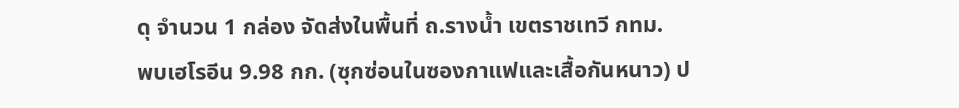ดุ จำนวน 1 กล่อง จัดส่งในพื้นที่ ถ.รางน้ำ เขตราชเทวี กทม.
พบเฮโรอีน 9.98 กก. (ซุกซ่อนในซองกาแฟและเสื้อกันหนาว) ป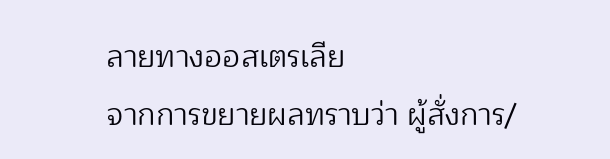ลายทางออสเตรเลีย
จากการขยายผลทราบว่า ผู้สั่งการ/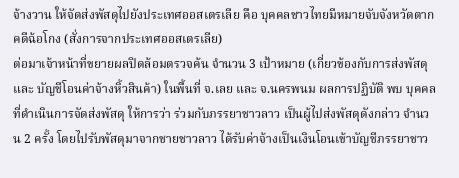จ้างวาน ให้จัดส่งพัสดุไปยังประเทศออสเตรเลีย คือ บุคคลชาวไทยมีหมายจับจังหวัดตาก คดีฉ้อโกง (สั่งการจากประเทศออสเตรเลีย)
ต่อมาเจ้าหน้าที่ขยายผลปิดล้อมตรวจค้น จำนวน 3 เป้าหมาย (เกี่ยวข้องกับการส่งพัสดุ และ บัญชีโอนค่าจ้างหิ้วสินค้า) ในพื้นที่ จ.เลย และ จ.นครพนม ผลการปฏิบัติ พบ บุคคลที่ดำเนินการจัดส่งพัสดุ ให้การว่า ร่วมกับภรรยาชาวลาว เป็นผู้ไปส่งพัสดุดังกล่าว จำนวน 2 ครั้ง โดยไปรับพัสดุมาจากชายชาวลาว ได้รับค่าจ้างเป็นเงินโอนเข้าบัญชีภรรยาชาว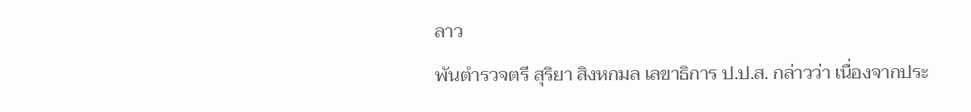ลาว
พันตำรวจตรี สุริยา สิงหกมล เลขาธิการ ป.ป.ส. กล่าวว่า เนื่องจากประ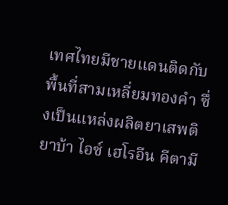เทศไทยมีชายแดนติดกับพื้นที่สามเหลี่ยมทองคำ ซึ่งเป็นแหล่งผลิตยาเสพติยาบ้า ไอซ์ เฮโรอีน คีตามี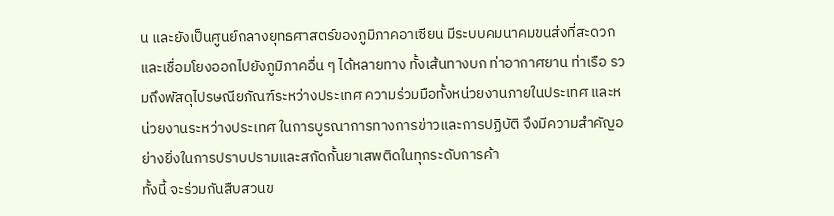น และยังเป็นศูนย์กลางยุทธศาสตร์ของภูมิภาคอาเซียน มีระบบคมนาคมขนส่งที่สะดวก และเชื่อมโยงออกไปยังภูมิภาคอื่น ๆ ได้หลายทาง ทั้งเส้นทางบก ท่าอากาศยาน ท่าเรือ รวมถึงพัสดุไปรษณียภัณฑ์ระหว่างประเทศ ความร่วมมือทั้งหน่วยงานภายในประเทศ และหน่วยงานระหว่างประเทศ ในการบูรณาการทางการข่าวและการปฏิบัติ จึงมีความสำคัญอย่างยิ่งในการปราบปรามและสกัดกั้นยาเสพติดในทุกระดับการค้า
ทั้งนี้ จะร่วมกันสืบสวนข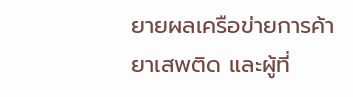ยายผลเครือข่ายการค้ายาเสพติด และผู้ที่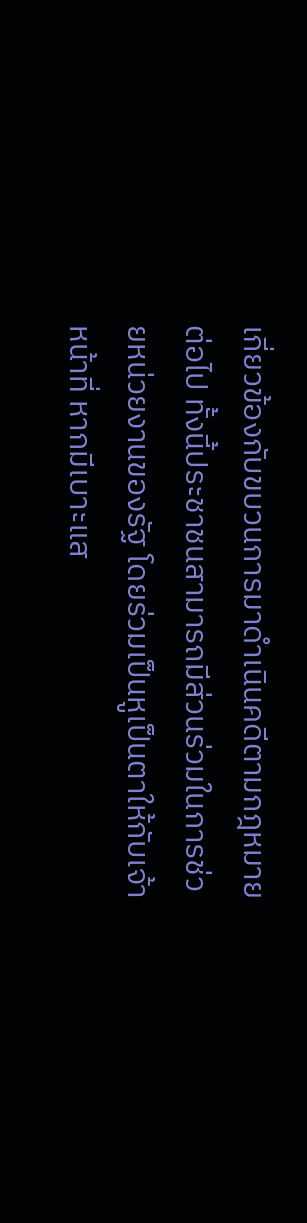เกี่ยวข้องกับขบวนการมาดำเนินคดีตามกฎหมายต่อไป ทั้งนี้ประชาชนสามารถมีส่วนร่วมในการช่วยหน่วยงานของรัฐ โดยร่วมเป็นหูเป็นตาให้กับเจ้าหน้าที่ หากมีเบาะแส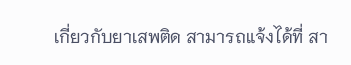เกี่ยวกับยาเสพติด สามารถแจ้งได้ที่ สา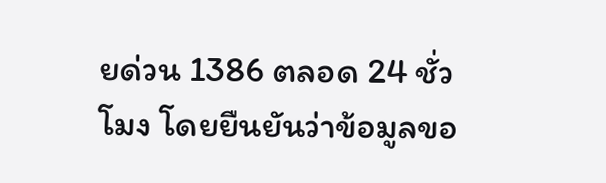ยด่วน 1386 ตลอด 24 ชั่วโมง โดยยืนยันว่าข้อมูลขอ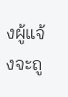งผู้แจ้งจะถู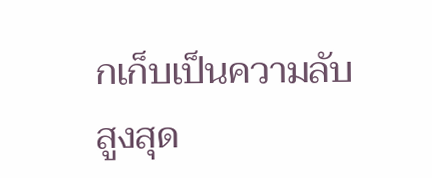กเก็บเป็นความลับสูงสุด